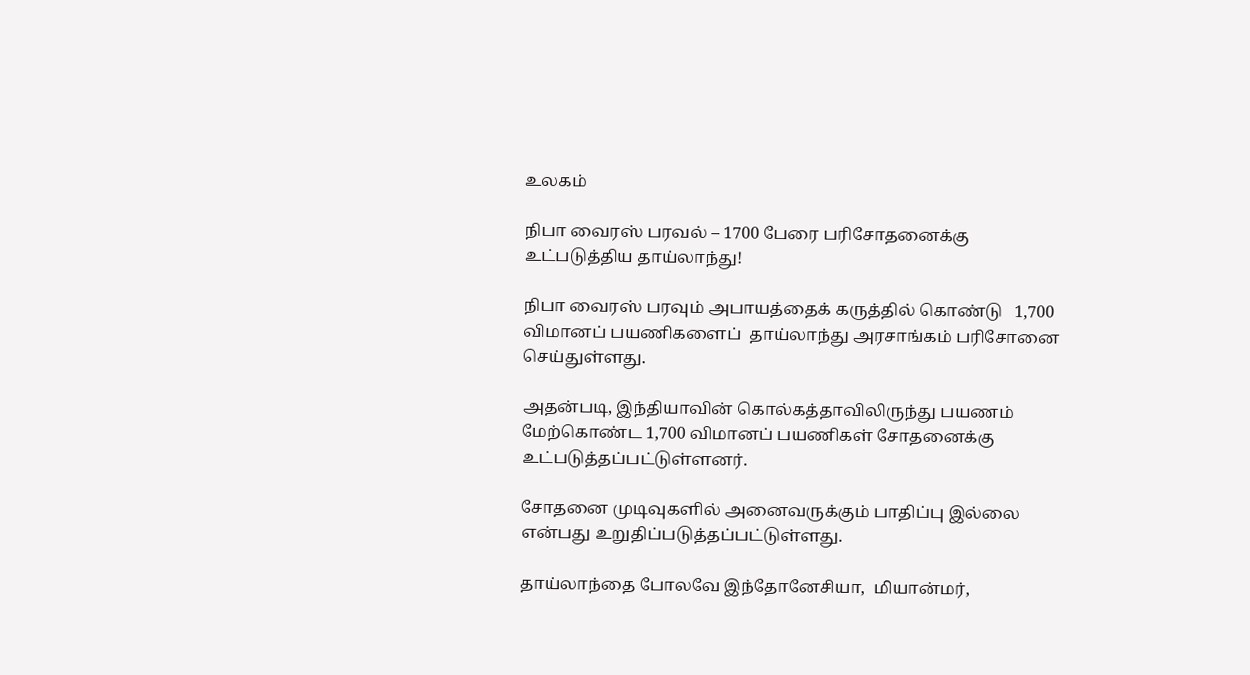உலகம்

நிபா வைரஸ் பரவல் – 1700 பேரை பரிசோதனைக்கு உட்படுத்திய தாய்லாந்து!

நிபா வைரஸ் பரவும் அபாயத்தைக் கருத்தில் கொண்டு   1,700 விமானப் பயணிகளைப்  தாய்லாந்து அரசாங்கம் பரிசோனை செய்துள்ளது.

அதன்படி, இந்தியாவின் கொல்கத்தாவிலிருந்து பயணம் மேற்கொண்ட 1,700 விமானப் பயணிகள் சோதனைக்கு உட்படுத்தப்பட்டுள்ளனர்.

சோதனை முடிவுகளில் அனைவருக்கும் பாதிப்பு இல்லை என்பது உறுதிப்படுத்தப்பட்டுள்ளது.

தாய்லாந்தை போலவே இந்தோனேசியா,  மியான்மர்,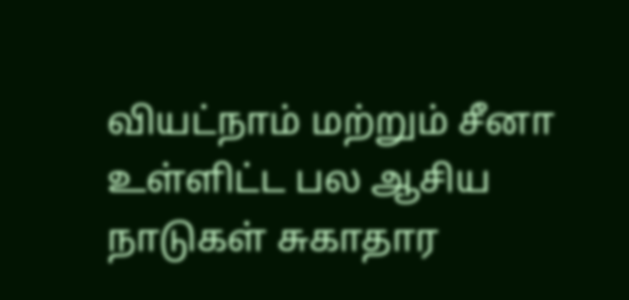வியட்நாம் மற்றும் சீனா உள்ளிட்ட பல ஆசிய நாடுகள் சுகாதார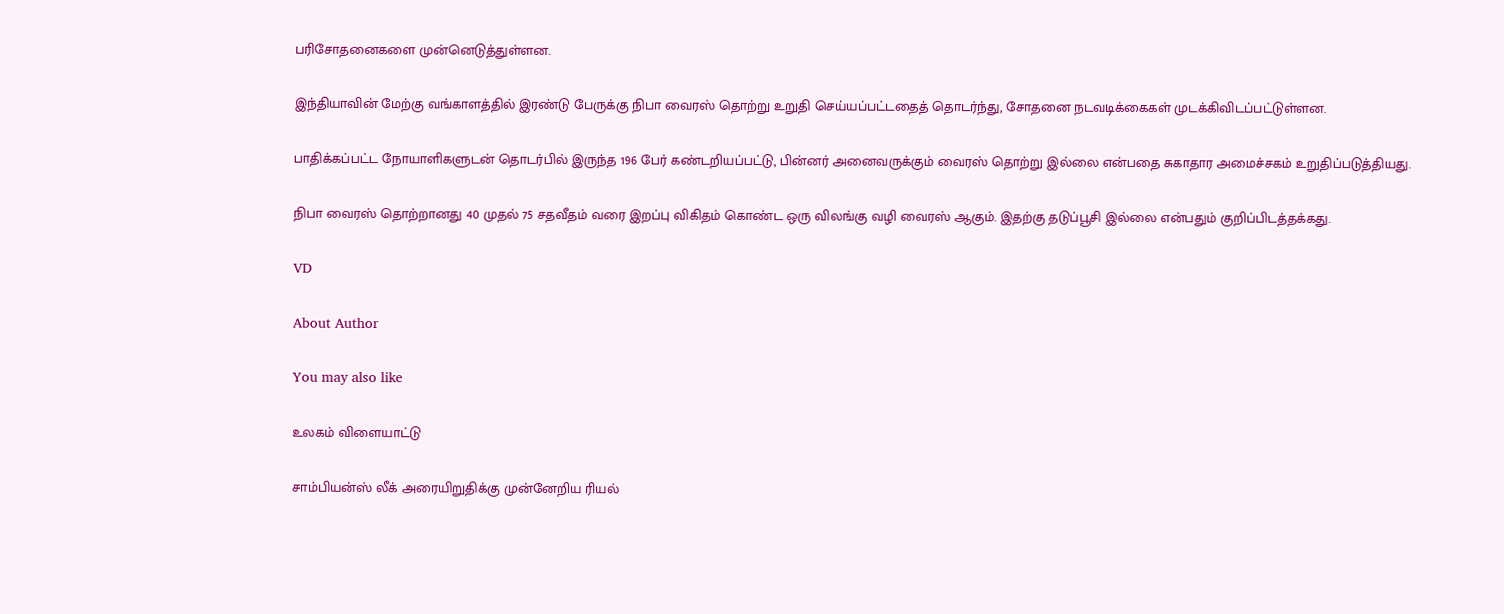பரிசோதனைகளை முன்னெடுத்துள்ளன.

இந்தியாவின் மேற்கு வங்காளத்தில் இரண்டு பேருக்கு நிபா வைரஸ் தொற்று உறுதி செய்யப்பட்டதைத் தொடர்ந்து, சோதனை நடவடிக்கைகள் முடக்கிவிடப்பட்டுள்ளன.

பாதிக்கப்பட்ட நோயாளிகளுடன் தொடர்பில் இருந்த 196 பேர் கண்டறியப்பட்டு, பின்னர் அனைவருக்கும் வைரஸ் தொற்று இல்லை என்பதை சுகாதார அமைச்சகம் உறுதிப்படுத்தியது.

நிபா வைரஸ் தொற்றானது 40 முதல் 75 சதவீதம் வரை இறப்பு விகிதம் கொண்ட ஒரு விலங்கு வழி வைரஸ் ஆகும். இதற்கு தடுப்பூசி இல்லை என்பதும் குறிப்பிடத்தக்கது.

VD

About Author

You may also like

உலகம் விளையாட்டு

சாம்பியன்ஸ் லீக் அரையிறுதிக்கு முன்னேறிய ரியல்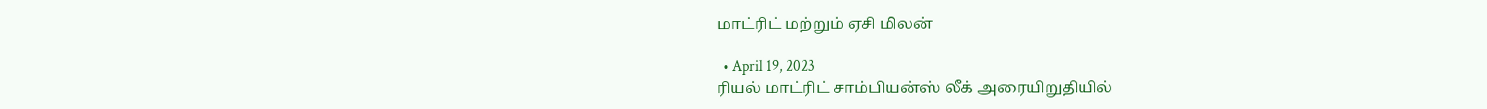மாட்ரிட் மற்றும் ஏசி மிலன்

  • April 19, 2023
ரியல் மாட்ரிட் சாம்பியன்ஸ் லீக் அரையிறுதியில்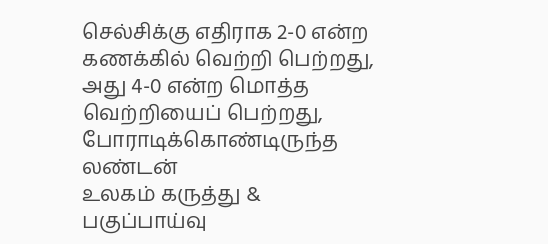செல்சிக்கு எதிராக 2-0 என்ற கணக்கில் வெற்றி பெற்றது, அது 4-0 என்ற மொத்த வெற்றியைப் பெற்றது, போராடிக்கொண்டிருந்த லண்டன்
உலகம் கருத்து & பகுப்பாய்வு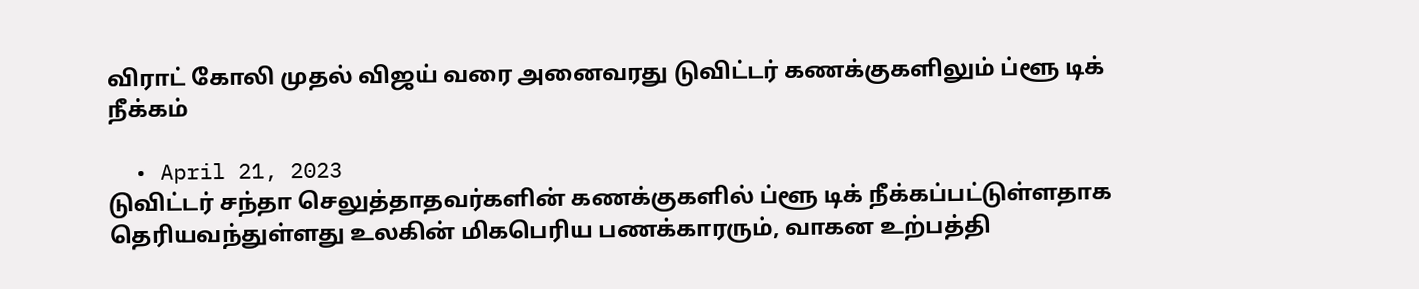விராட் கோலி முதல் விஜய் வரை அனைவரது டுவிட்டர் கணக்குகளிலும் ப்ளூ டிக் நீக்கம்

  • April 21, 2023
டுவிட்டர் சந்தா செலுத்தாதவர்களின் கணக்குகளில் ப்ளூ டிக் நீக்கப்பட்டுள்ளதாக தெரியவந்துள்ளது உலகின் மிகபெரிய பணக்காரரும், வாகன உற்பத்தி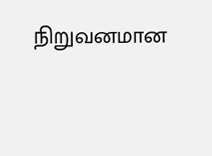நிறுவனமான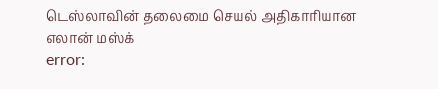டெஸ்லாவின் தலைமை செயல் அதிகாரியான எலான் மஸ்க்
error: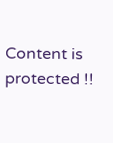Content is protected !!